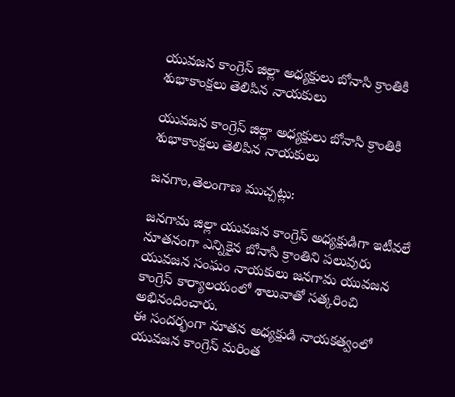యువజన కాంగ్రెస్ జిల్లా అధ్యక్షులు బోనాసి క్రాంతికి శుభాకాంక్షలు తెలిపిన నాయకులు

యువజన కాంగ్రెస్ జిల్లా అధ్యక్షులు బోనాసి క్రాంతికి శుభాకాంక్షలు తెలిపిన నాయకులు

జనగాం,తెలంగాణ ముచ్చట్లు:

జనగామ జిల్లా యువజన కాంగ్రెస్ అధ్యక్షుడిగా ఇటీవలే  నూతనంగా ఎన్నికైన బోనాసి క్రాంతిని పలువురు యువజన సంఘం నాయకులు జనగామ యువజన కాంగ్రెస్ కార్యాలయంలో శాలువాతో సత్కరించి అభినందించారు.
ఈ సందర్భంగా నూతన అధ్యక్షుడి నాయకత్వంలో యువజన కాంగ్రెస్ మరింత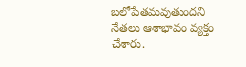బలోపేతమవుతుందని నేతలు ఆశాభావం వ్యక్తం చేశారు.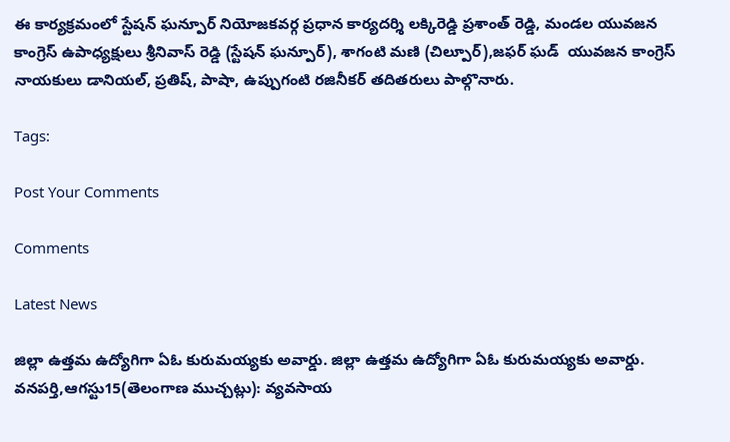ఈ కార్యక్రమంలో స్టేషన్ ఘన్పూర్ నియోజకవర్గ ప్రధాన కార్యదర్శి లక్కిరెడ్డి ప్రశాంత్ రెడ్డి, మండల యువజన కాంగ్రెస్ ఉపాధ్యక్షులు శ్రీనివాస్ రెడ్డి (స్టేషన్ ఘన్పూర్), శాగంటి మణి (చిల్పూర్),జఫర్ ఘడ్  యువజన కాంగ్రెస్ నాయకులు డానియల్, ప్రతిష్, పాషా, ఉప్పుగంటి రజినీకర్ తదితరులు పాల్గొనారు.

Tags:

Post Your Comments

Comments

Latest News

జిల్లా ఉత్తమ ఉద్యోగిగా ఏఓ కురుమయ్యకు అవార్డు. జిల్లా ఉత్తమ ఉద్యోగిగా ఏఓ కురుమయ్యకు అవార్డు.
వనపర్తి,ఆగస్టు15(తెలంగాణ ముచ్చట్లు): వ్యవసాయ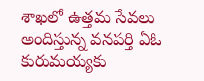శాఖలో ఉత్తమ సేవలు అందిస్తున్న వనపర్తి ఏఓ కురుమయ్యకు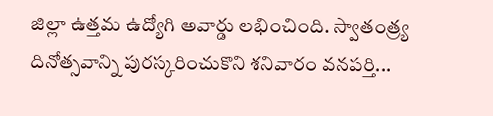జిల్లా ఉత్తమ ఉద్యోగి అవార్డు లభించింది. స్వాతంత్ర్య దినోత్సవాన్ని పురస్కరించుకొని శనివారం వనపర్తి...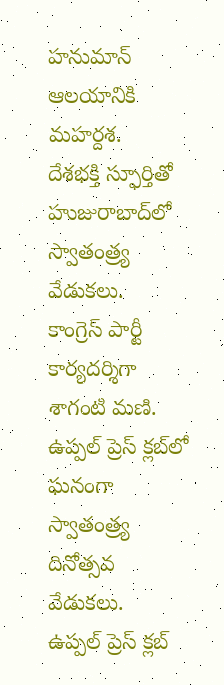హనుమాన్ ఆలయానికి మహర్దశ.
దేశభక్తి స్ఫూర్తితో హుజురాబాద్‌లో స్వాతంత్ర్య వేడుకలు.
కాంగ్రెస్ పార్టీ కార్యదర్శిగా శాగంటి మణి.
ఉప్పల్ ప్రెస్ క్లబ్‌లో ఘనంగా స్వాతంత్ర్య దినోత్సవ వేడుకలు.
ఉప్పల్ ప్రెస్ క్లబ్‌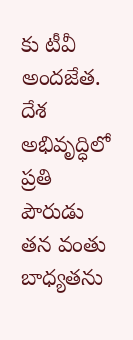కు టీవీ అందజేత.
దేశ అభివృద్ధిలో ప్రతి పౌరుడు తన వంతు బాధ్యతను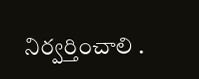నిర్వర్తించాలి .